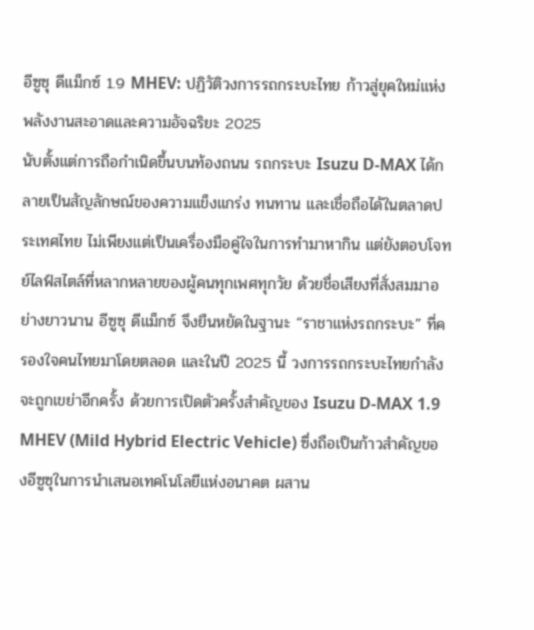อีซูซุ ดีแม็กซ์ 1.9 MHEV: ปฏิวัติวงการรถกระบะไทย ก้าวสู่ยุคใหม่แห่งพลังงานสะอาดและความอัจฉริยะ 2025
นับตั้งแต่การถือกำเนิดขึ้นบนท้องถนน รถกระบะ Isuzu D-MAX ได้กลายเป็นสัญลักษณ์ของความแข็งแกร่ง ทนทาน และเชื่อถือได้ในตลาดประเทศไทย ไม่เพียงแต่เป็นเครื่องมือคู่ใจในการทำมาหากิน แต่ยังตอบโจทย์ไลฟ์สไตล์ที่หลากหลายของผู้คนทุกเพศทุกวัย ด้วยชื่อเสียงที่สั่งสมมาอย่างยาวนาน อีซูซุ ดีแม็กซ์ จึงยืนหยัดในฐานะ “ราชาแห่งรถกระบะ” ที่ครองใจคนไทยมาโดยตลอด และในปี 2025 นี้ วงการรถกระบะไทยกำลังจะถูกเขย่าอีกครั้ง ด้วยการเปิดตัวครั้งสำคัญของ Isuzu D-MAX 1.9 MHEV (Mild Hybrid Electric Vehicle) ซึ่งถือเป็นก้าวสำคัญของอีซูซุในการนำเสนอเทคโนโลยีแห่งอนาคต ผสาน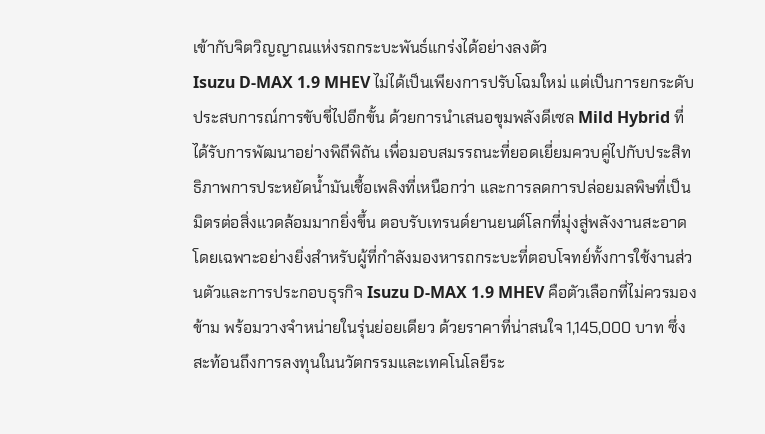เข้ากับจิตวิญญาณแห่งรถกระบะพันธ์แกร่งได้อย่างลงตัว
Isuzu D-MAX 1.9 MHEV ไม่ได้เป็นเพียงการปรับโฉมใหม่ แต่เป็นการยกระดับประสบการณ์การขับขี่ไปอีกขั้น ด้วยการนำเสนอขุมพลังดีเซล Mild Hybrid ที่ได้รับการพัฒนาอย่างพิถีพิถัน เพื่อมอบสมรรถนะที่ยอดเยี่ยมควบคู่ไปกับประสิทธิภาพการประหยัดน้ำมันเชื้อเพลิงที่เหนือกว่า และการลดการปล่อยมลพิษที่เป็นมิตรต่อสิ่งแวดล้อมมากยิ่งขึ้น ตอบรับเทรนด์ยานยนต์โลกที่มุ่งสู่พลังงานสะอาด โดยเฉพาะอย่างยิ่งสำหรับผู้ที่กำลังมองหารถกระบะที่ตอบโจทย์ทั้งการใช้งานส่วนตัวและการประกอบธุรกิจ Isuzu D-MAX 1.9 MHEV คือตัวเลือกที่ไม่ควรมองข้าม พร้อมวางจำหน่ายในรุ่นย่อยเดียว ด้วยราคาที่น่าสนใจ 1,145,000 บาท ซึ่งสะท้อนถึงการลงทุนในนวัตกรรมและเทคโนโลยีระ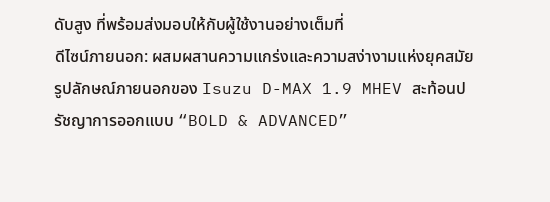ดับสูง ที่พร้อมส่งมอบให้กับผู้ใช้งานอย่างเต็มที่
ดีไซน์ภายนอก: ผสมผสานความแกร่งและความสง่างามแห่งยุคสมัย
รูปลักษณ์ภายนอกของ Isuzu D-MAX 1.9 MHEV สะท้อนปรัชญาการออกแบบ “BOLD & ADVANCED”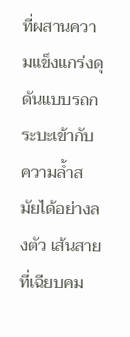ที่ผสานความแข็งแกร่งดุดันแบบรถกระบะเข้ากับความล้ำสมัยได้อย่างลงตัว เส้นสายที่เฉียบคม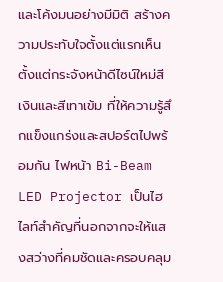และโค้งมนอย่างมีมิติ สร้างความประทับใจตั้งแต่แรกเห็น ตั้งแต่กระจังหน้าดีไซน์ใหม่สีเงินและสีเทาเข้ม ที่ให้ความรู้สึกแข็งแกร่งและสปอร์ตไปพร้อมกัน ไฟหน้า Bi-Beam LED Projector เป็นไฮไลท์สำคัญที่นอกจากจะให้แสงสว่างที่คมชัดและครอบคลุม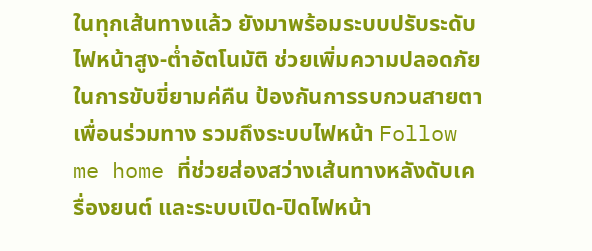ในทุกเส้นทางแล้ว ยังมาพร้อมระบบปรับระดับไฟหน้าสูง-ต่ำอัตโนมัติ ช่วยเพิ่มความปลอดภัยในการขับขี่ยามค่คืน ป้องกันการรบกวนสายตาเพื่อนร่วมทาง รวมถึงระบบไฟหน้า Follow me home ที่ช่วยส่องสว่างเส้นทางหลังดับเครื่องยนต์ และระบบเปิด-ปิดไฟหน้า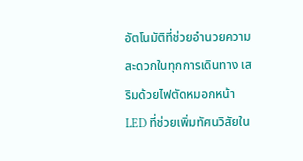อัตโนมัติที่ช่วยอำนวยความสะดวกในทุกการเดินทาง เสริมด้วยไฟตัดหมอกหน้า LED ที่ช่วยเพิ่มทัศนวิสัยใน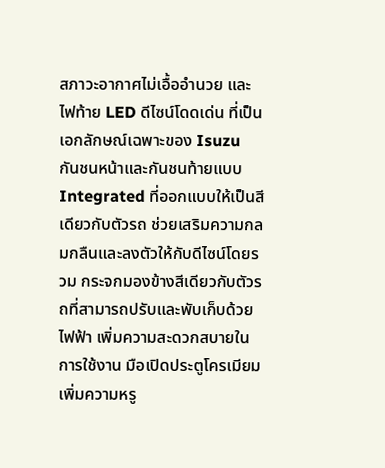สภาวะอากาศไม่เอื้ออำนวย และไฟท้าย LED ดีไซน์โดดเด่น ที่เป็นเอกลักษณ์เฉพาะของ Isuzu
กันชนหน้าและกันชนท้ายแบบ Integrated ที่ออกแบบให้เป็นสีเดียวกับตัวรถ ช่วยเสริมความกลมกลืนและลงตัวให้กับดีไซน์โดยรวม กระจกมองข้างสีเดียวกับตัวรถที่สามารถปรับและพับเก็บด้วยไฟฟ้า เพิ่มความสะดวกสบายในการใช้งาน มือเปิดประตูโครเมียมเพิ่มความหรู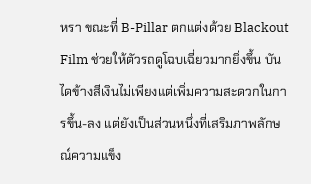หรา ขณะที่ B-Pillar ตกแต่งด้วย Blackout Film ช่วยให้ตัวรถดูโฉบเฉี่ยวมากยิ่งขึ้น บันไดข้างสีเงินไม่เพียงแต่เพิ่มความสะดวกในการขึ้น-ลง แต่ยังเป็นส่วนหนึ่งที่เสริมภาพลักษณ์ความแข็ง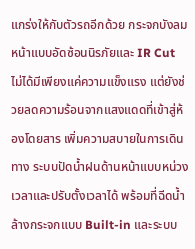แกร่งให้กับตัวรถอีกด้วย กระจกบังลมหน้าแบบอัดซ้อนนิรภัยและ IR Cut ไม่ได้มีเพียงแค่ความแข็งแรง แต่ยังช่วยลดความร้อนจากแสงแดดที่เข้าสู่ห้องโดยสาร เพิ่มความสบายในการเดินทาง ระบบปัดน้ำฝนด้านหน้าแบบหน่วงเวลาและปรับตั้งเวลาได้ พร้อมที่ฉีดน้ำล้างกระจกแบบ Built-in และระบบ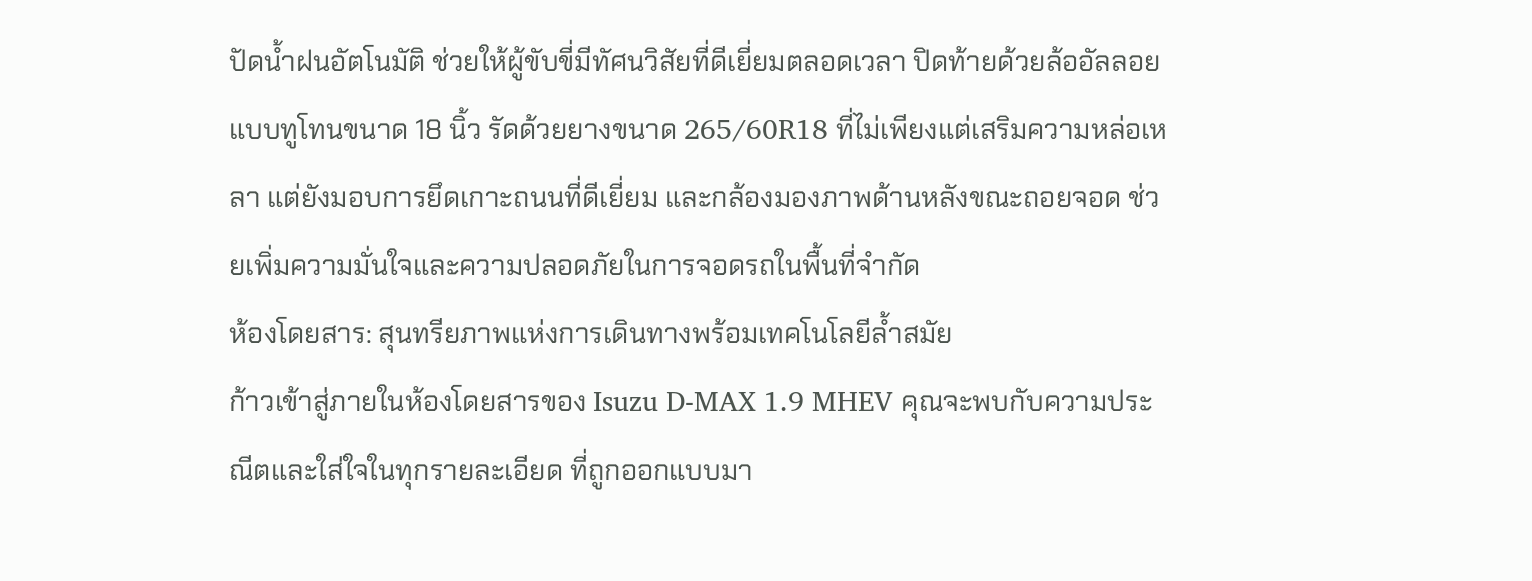ปัดน้ำฝนอัตโนมัติ ช่วยให้ผู้ขับขี่มีทัศนวิสัยที่ดีเยี่ยมตลอดเวลา ปิดท้ายด้วยล้ออัลลอยแบบทูโทนขนาด 18 นิ้ว รัดด้วยยางขนาด 265/60R18 ที่ไม่เพียงแต่เสริมความหล่อเหลา แต่ยังมอบการยึดเกาะถนนที่ดีเยี่ยม และกล้องมองภาพด้านหลังขณะถอยจอด ช่วยเพิ่มความมั่นใจและความปลอดภัยในการจอดรถในพื้นที่จำกัด
ห้องโดยสาร: สุนทรียภาพแห่งการเดินทางพร้อมเทคโนโลยีล้ำสมัย
ก้าวเข้าสู่ภายในห้องโดยสารของ Isuzu D-MAX 1.9 MHEV คุณจะพบกับความประณีตและใส่ใจในทุกรายละเอียด ที่ถูกออกแบบมา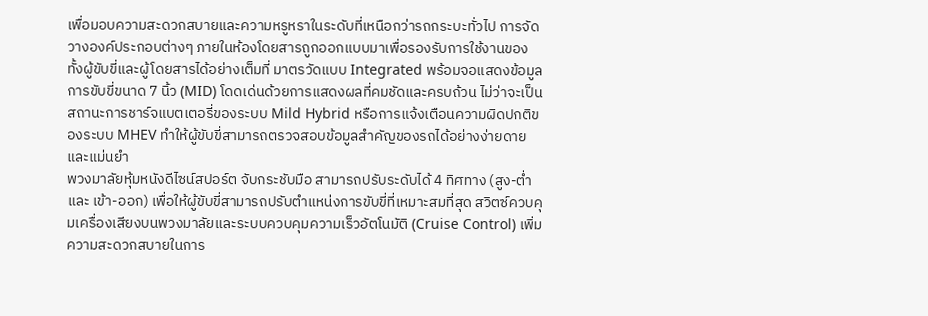เพื่อมอบความสะดวกสบายและความหรูหราในระดับที่เหนือกว่ารถกระบะทั่วไป การจัดวางองค์ประกอบต่างๆ ภายในห้องโดยสารถูกออกแบบมาเพื่อรองรับการใช้งานของทั้งผู้ขับขี่และผู้โดยสารได้อย่างเต็มที่ มาตรวัดแบบ Integrated พร้อมจอแสดงข้อมูลการขับขี่ขนาด 7 นิ้ว (MID) โดดเด่นด้วยการแสดงผลที่คมชัดและครบถ้วน ไม่ว่าจะเป็นสถานะการชาร์จแบตเตอรี่ของระบบ Mild Hybrid หรือการแจ้งเตือนความผิดปกติของระบบ MHEV ทำให้ผู้ขับขี่สามารถตรวจสอบข้อมูลสำคัญของรถได้อย่างง่ายดายและแม่นยำ
พวงมาลัยหุ้มหนังดีไซน์สปอร์ต จับกระชับมือ สามารถปรับระดับได้ 4 ทิศทาง (สูง-ต่ำ และ เข้า-ออก) เพื่อให้ผู้ขับขี่สามารถปรับตำแหน่งการขับขี่ที่เหมาะสมที่สุด สวิตซ์ควบคุมเครื่องเสียงบนพวงมาลัยและระบบควบคุมความเร็วอัตโนมัติ (Cruise Control) เพิ่มความสะดวกสบายในการ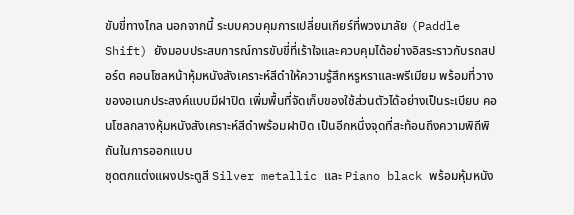ขับขี่ทางไกล นอกจากนี้ ระบบควบคุมการเปลี่ยนเกียร์ที่พวงมาลัย (Paddle Shift) ยังมอบประสบการณ์การขับขี่ที่เร้าใจและควบคุมได้อย่างอิสระราวกับรถสปอร์ต คอนโซลหน้าหุ้มหนังสังเคราะห์สีดำให้ความรู้สึกหรูหราและพรีเมียม พร้อมที่วางของอเนกประสงค์แบบมีฝาปิด เพิ่มพื้นที่จัดเก็บของใช้ส่วนตัวได้อย่างเป็นระเบียบ คอนโซลกลางหุ้มหนังสังเคราะห์สีดำพร้อมฝาปิด เป็นอีกหนึ่งจุดที่สะท้อนถึงความพิถีพิถันในการออกแบบ
ชุดตกแต่งแผงประตูสี Silver metallic และ Piano black พร้อมหุ้มหนัง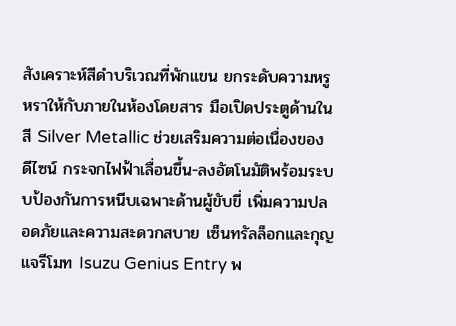สังเคราะห์สีดำบริเวณที่พักแขน ยกระดับความหรูหราให้กับภายในห้องโดยสาร มือเปิดประตูด้านในสี Silver Metallic ช่วยเสริมความต่อเนื่องของดีไซน์ กระจกไฟฟ้าเลื่อนขึ้น-ลงอัตโนมัติพร้อมระบบป้องกันการหนีบเฉพาะด้านผู้ขับขี่ เพิ่มความปลอดภัยและความสะดวกสบาย เซ็นทรัลล็อกและกุญแจรีโมท Isuzu Genius Entry พ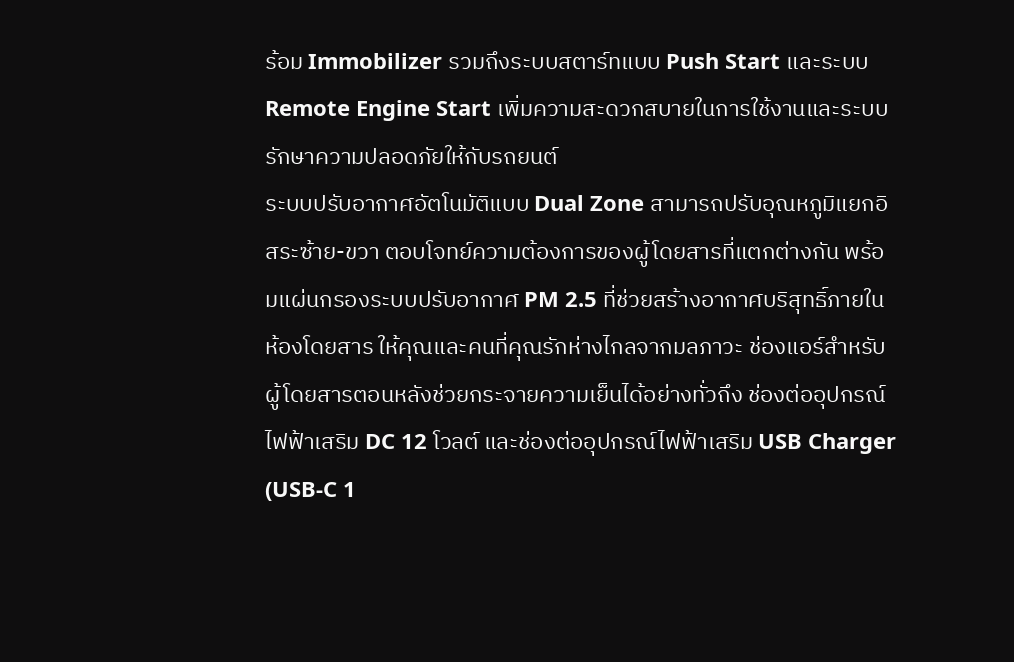ร้อม Immobilizer รวมถึงระบบสตาร์ทแบบ Push Start และระบบ Remote Engine Start เพิ่มความสะดวกสบายในการใช้งานและระบบรักษาความปลอดภัยให้กับรถยนต์
ระบบปรับอากาศอัตโนมัติแบบ Dual Zone สามารถปรับอุณหภูมิแยกอิสระซ้าย-ขวา ตอบโจทย์ความต้องการของผู้โดยสารที่แตกต่างกัน พร้อมแผ่นกรองระบบปรับอากาศ PM 2.5 ที่ช่วยสร้างอากาศบริสุทธิ์ภายในห้องโดยสาร ให้คุณและคนที่คุณรักห่างไกลจากมลภาวะ ช่องแอร์สำหรับผู้โดยสารตอนหลังช่วยกระจายความเย็นได้อย่างทั่วถึง ช่องต่ออุปกรณ์ไฟฟ้าเสริม DC 12 โวลต์ และช่องต่ออุปกรณ์ไฟฟ้าเสริม USB Charger (USB-C 1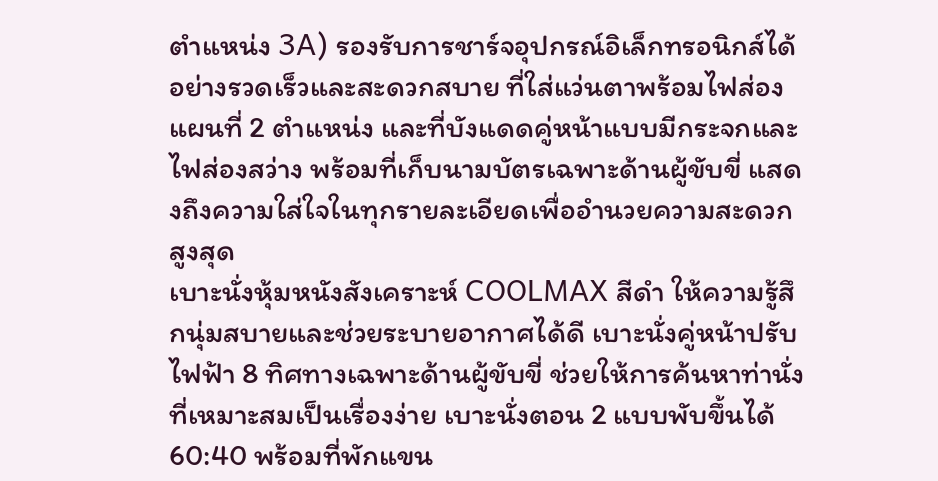ตำแหน่ง 3A) รองรับการชาร์จอุปกรณ์อิเล็กทรอนิกส์ได้อย่างรวดเร็วและสะดวกสบาย ที่ใส่แว่นตาพร้อมไฟส่องแผนที่ 2 ตำแหน่ง และที่บังแดดคู่หน้าแบบมีกระจกและไฟส่องสว่าง พร้อมที่เก็บนามบัตรเฉพาะด้านผู้ขับขี่ แสดงถึงความใส่ใจในทุกรายละเอียดเพื่ออำนวยความสะดวกสูงสุด
เบาะนั่งหุ้มหนังสังเคราะห์ COOLMAX สีดำ ให้ความรู้สึกนุ่มสบายและช่วยระบายอากาศได้ดี เบาะนั่งคู่หน้าปรับไฟฟ้า 8 ทิศทางเฉพาะด้านผู้ขับขี่ ช่วยให้การค้นหาท่านั่งที่เหมาะสมเป็นเรื่องง่าย เบาะนั่งตอน 2 แบบพับขึ้นได้ 60:40 พร้อมที่พักแขน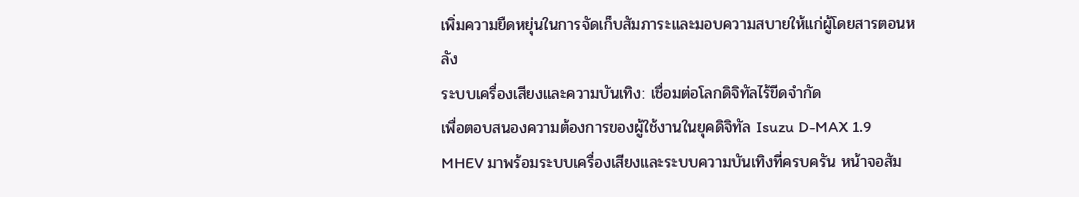เพิ่มความยืดหยุ่นในการจัดเก็บสัมภาระและมอบความสบายให้แก่ผู้โดยสารตอนหลัง
ระบบเครื่องเสียงและความบันเทิง: เชื่อมต่อโลกดิจิทัลไร้ขีดจำกัด
เพื่อตอบสนองความต้องการของผู้ใช้งานในยุคดิจิทัล Isuzu D-MAX 1.9 MHEV มาพร้อมระบบเครื่องเสียงและระบบความบันเทิงที่ครบครัน หน้าจอสัม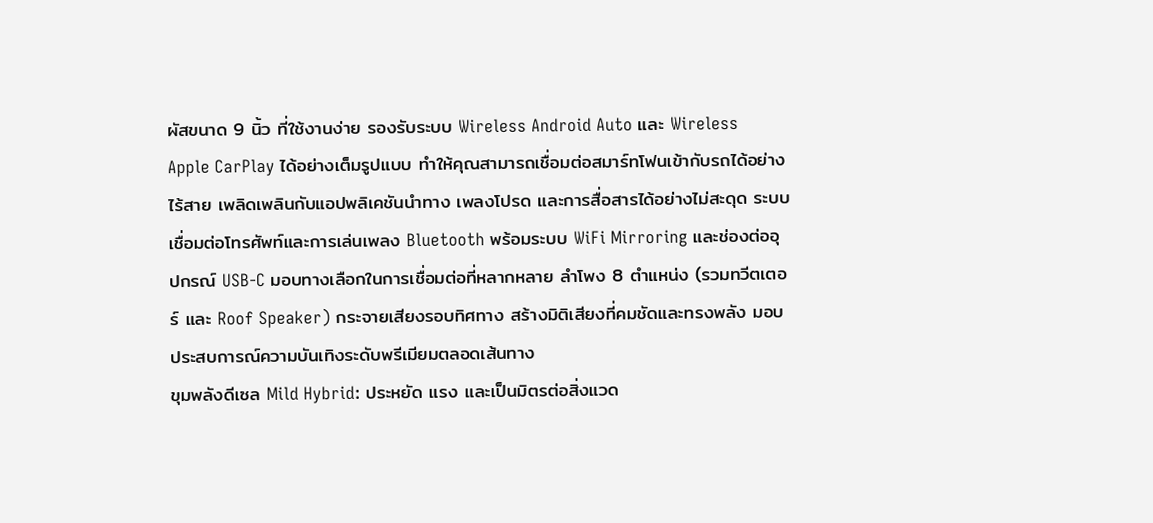ผัสขนาด 9 นิ้ว ที่ใช้งานง่าย รองรับระบบ Wireless Android Auto และ Wireless Apple CarPlay ได้อย่างเต็มรูปแบบ ทำให้คุณสามารถเชื่อมต่อสมาร์ทโฟนเข้ากับรถได้อย่างไร้สาย เพลิดเพลินกับแอปพลิเคชันนำทาง เพลงโปรด และการสื่อสารได้อย่างไม่สะดุด ระบบเชื่อมต่อโทรศัพท์และการเล่นเพลง Bluetooth พร้อมระบบ WiFi Mirroring และช่องต่ออุปกรณ์ USB-C มอบทางเลือกในการเชื่อมต่อที่หลากหลาย ลำโพง 8 ตำแหน่ง (รวมทวีตเตอร์ และ Roof Speaker) กระจายเสียงรอบทิศทาง สร้างมิติเสียงที่คมชัดและทรงพลัง มอบประสบการณ์ความบันเทิงระดับพรีเมียมตลอดเส้นทาง
ขุมพลังดีเซล Mild Hybrid: ประหยัด แรง และเป็นมิตรต่อสิ่งแวด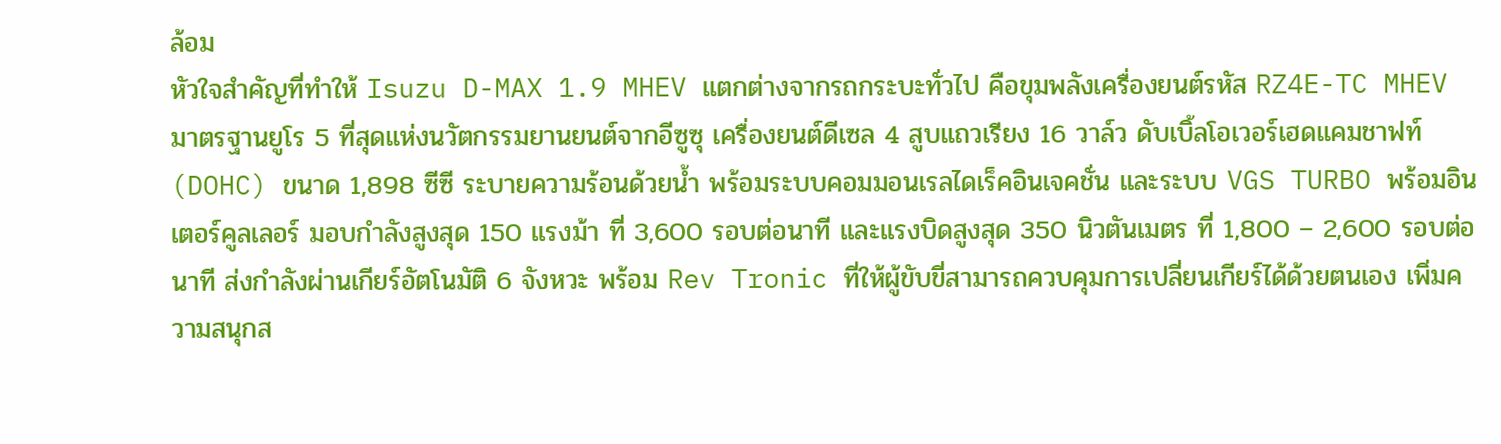ล้อม
หัวใจสำคัญที่ทำให้ Isuzu D-MAX 1.9 MHEV แตกต่างจากรถกระบะทั่วไป คือขุมพลังเครื่องยนต์รหัส RZ4E-TC MHEV มาตรฐานยูโร 5 ที่สุดแห่งนวัตกรรมยานยนต์จากอีซูซุ เครื่องยนต์ดีเซล 4 สูบแถวเรียง 16 วาล์ว ดับเบิ้ลโอเวอร์เฮดแคมชาฟท์ (DOHC) ขนาด 1,898 ซีซี ระบายความร้อนด้วยน้ำ พร้อมระบบคอมมอนเรลไดเร็คอินเจคชั่น และระบบ VGS TURBO พร้อมอินเตอร์คูลเลอร์ มอบกำลังสูงสุด 150 แรงม้า ที่ 3,600 รอบต่อนาที และแรงบิดสูงสุด 350 นิวตันเมตร ที่ 1,800 – 2,600 รอบต่อนาที ส่งกำลังผ่านเกียร์อัตโนมัติ 6 จังหวะ พร้อม Rev Tronic ที่ให้ผู้ขับขี่สามารถควบคุมการเปลี่ยนเกียร์ได้ด้วยตนเอง เพิ่มความสนุกส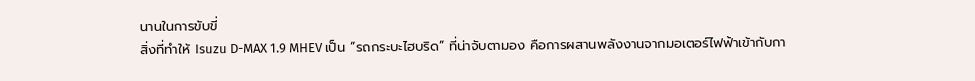นานในการขับขี่
สิ่งที่ทำให้ Isuzu D-MAX 1.9 MHEV เป็น “รถกระบะไฮบริด” ที่น่าจับตามอง คือการผสานพลังงานจากมอเตอร์ไฟฟ้าเข้ากับกา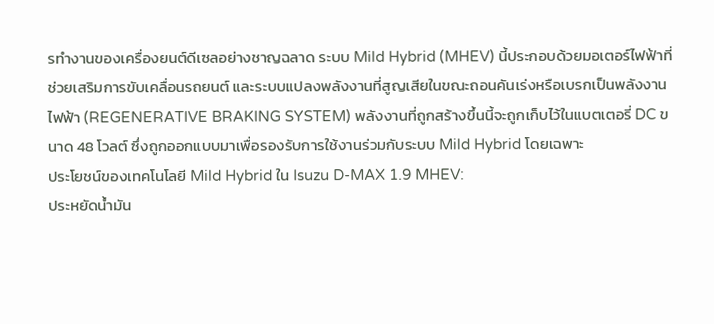รทำงานของเครื่องยนต์ดีเซลอย่างชาญฉลาด ระบบ Mild Hybrid (MHEV) นี้ประกอบด้วยมอเตอร์ไฟฟ้าที่ช่วยเสริมการขับเคลื่อนรถยนต์ และระบบแปลงพลังงานที่สูญเสียในขณะถอนคันเร่งหรือเบรกเป็นพลังงานไฟฟ้า (REGENERATIVE BRAKING SYSTEM) พลังงานที่ถูกสร้างขึ้นนี้จะถูกเก็บไว้ในแบตเตอรี่ DC ขนาด 48 โวลต์ ซึ่งถูกออกแบบมาเพื่อรองรับการใช้งานร่วมกับระบบ Mild Hybrid โดยเฉพาะ
ประโยชน์ของเทคโนโลยี Mild Hybrid ใน Isuzu D-MAX 1.9 MHEV:
ประหยัดน้ำมัน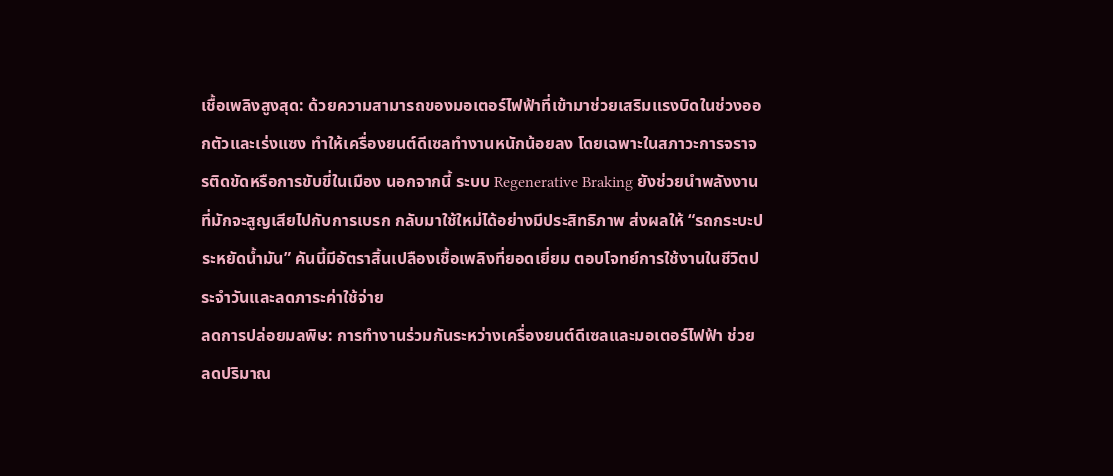เชื้อเพลิงสูงสุด: ด้วยความสามารถของมอเตอร์ไฟฟ้าที่เข้ามาช่วยเสริมแรงบิดในช่วงออกตัวและเร่งแซง ทำให้เครื่องยนต์ดีเซลทำงานหนักน้อยลง โดยเฉพาะในสภาวะการจราจรติดขัดหรือการขับขี่ในเมือง นอกจากนี้ ระบบ Regenerative Braking ยังช่วยนำพลังงานที่มักจะสูญเสียไปกับการเบรก กลับมาใช้ใหม่ได้อย่างมีประสิทธิภาพ ส่งผลให้ “รถกระบะประหยัดน้ำมัน” คันนี้มีอัตราสิ้นเปลืองเชื้อเพลิงที่ยอดเยี่ยม ตอบโจทย์การใช้งานในชีวิตประจำวันและลดภาระค่าใช้จ่าย
ลดการปล่อยมลพิษ: การทำงานร่วมกันระหว่างเครื่องยนต์ดีเซลและมอเตอร์ไฟฟ้า ช่วยลดปริมาณ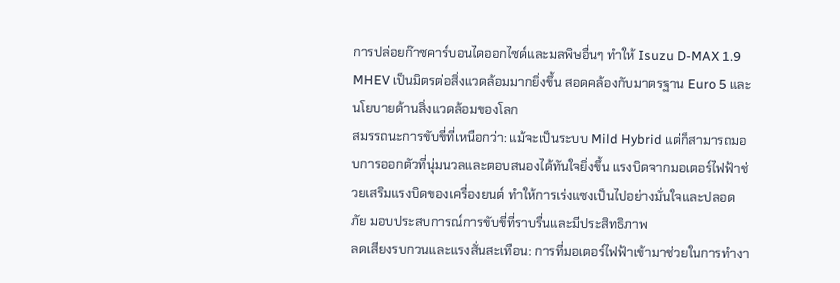การปล่อยก๊าซคาร์บอนไดออกไซด์และมลพิษอื่นๆ ทำให้ Isuzu D-MAX 1.9 MHEV เป็นมิตรต่อสิ่งแวดล้อมมากยิ่งขึ้น สอดคล้องกับมาตรฐาน Euro 5 และนโยบายด้านสิ่งแวดล้อมของโลก
สมรรถนะการขับขี่ที่เหนือกว่า: แม้จะเป็นระบบ Mild Hybrid แต่ก็สามารถมอบการออกตัวที่นุ่มนวลและตอบสนองได้ทันใจยิ่งขึ้น แรงบิดจากมอเตอร์ไฟฟ้าช่วยเสริมแรงบิดของเครื่องยนต์ ทำให้การเร่งแซงเป็นไปอย่างมั่นใจและปลอดภัย มอบประสบการณ์การขับขี่ที่ราบรื่นและมีประสิทธิภาพ
ลดเสียงรบกวนและแรงสั่นสะเทือน: การที่มอเตอร์ไฟฟ้าเข้ามาช่วยในการทำงา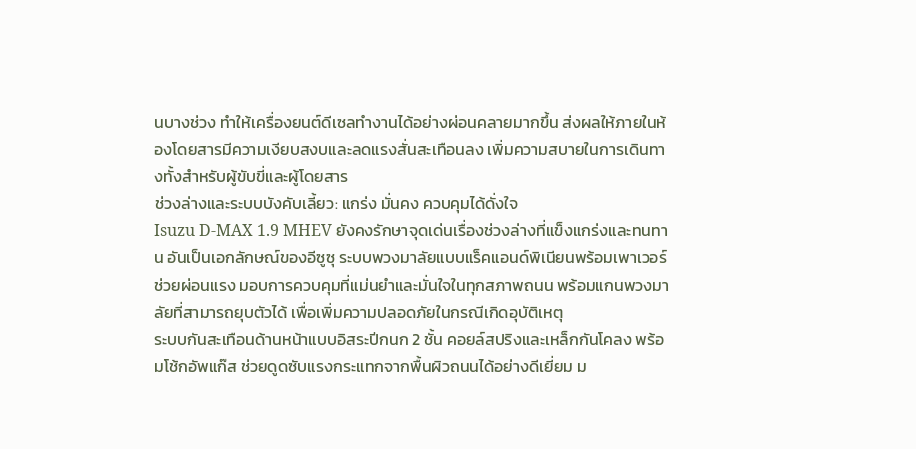นบางช่วง ทำให้เครื่องยนต์ดีเซลทำงานได้อย่างผ่อนคลายมากขึ้น ส่งผลให้ภายในห้องโดยสารมีความเงียบสงบและลดแรงสั่นสะเทือนลง เพิ่มความสบายในการเดินทางทั้งสำหรับผู้ขับขี่และผู้โดยสาร
ช่วงล่างและระบบบังคับเลี้ยว: แกร่ง มั่นคง ควบคุมได้ดั่งใจ
Isuzu D-MAX 1.9 MHEV ยังคงรักษาจุดเด่นเรื่องช่วงล่างที่แข็งแกร่งและทนทาน อันเป็นเอกลักษณ์ของอีซูซุ ระบบพวงมาลัยแบบแร็คแอนด์พิเนียนพร้อมเพาเวอร์ช่วยผ่อนแรง มอบการควบคุมที่แม่นยำและมั่นใจในทุกสภาพถนน พร้อมแกนพวงมาลัยที่สามารถยุบตัวได้ เพื่อเพิ่มความปลอดภัยในกรณีเกิดอุบัติเหตุ
ระบบกันสะเทือนด้านหน้าแบบอิสระปีกนก 2 ชั้น คอยล์สปริงและเหล็กกันโคลง พร้อมโช้กอัพแก๊ส ช่วยดูดซับแรงกระแทกจากพื้นผิวถนนได้อย่างดีเยี่ยม ม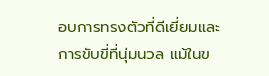อบการทรงตัวที่ดีเยี่ยมและการขับขี่ที่นุ่มนวล แม้ในข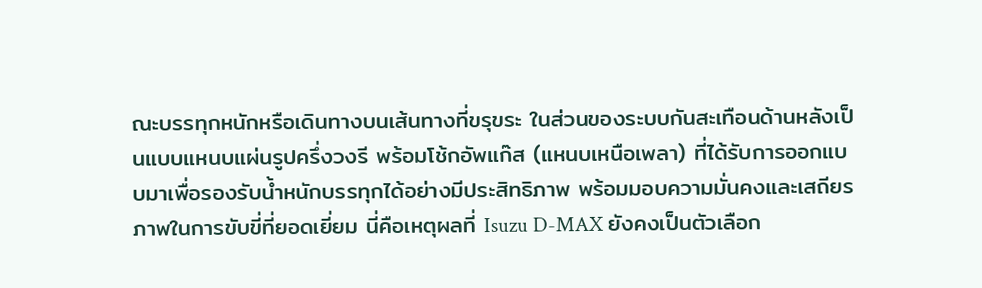ณะบรรทุกหนักหรือเดินทางบนเส้นทางที่ขรุขระ ในส่วนของระบบกันสะเทือนด้านหลังเป็นแบบแหนบแผ่นรูปครึ่งวงรี พร้อมโช้กอัพแก๊ส (แหนบเหนือเพลา) ที่ได้รับการออกแบบมาเพื่อรองรับน้ำหนักบรรทุกได้อย่างมีประสิทธิภาพ พร้อมมอบความมั่นคงและเสถียรภาพในการขับขี่ที่ยอดเยี่ยม นี่คือเหตุผลที่ Isuzu D-MAX ยังคงเป็นตัวเลือก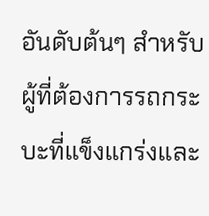อันดับต้นๆ สำหรับผู้ที่ต้องการรถกระบะที่แข็งแกร่งและ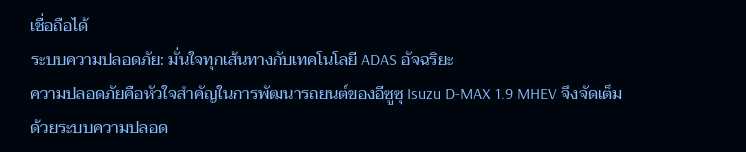เชื่อถือได้
ระบบความปลอดภัย: มั่นใจทุกเส้นทางกับเทคโนโลยี ADAS อัจฉริยะ
ความปลอดภัยคือหัวใจสำคัญในการพัฒนารถยนต์ของอีซูซุ Isuzu D-MAX 1.9 MHEV จึงจัดเต็มด้วยระบบความปลอด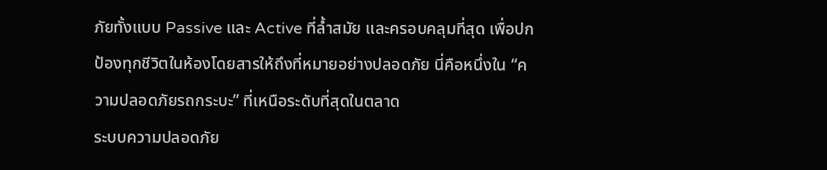ภัยทั้งแบบ Passive และ Active ที่ล้ำสมัย และครอบคลุมที่สุด เพื่อปกป้องทุกชีวิตในห้องโดยสารให้ถึงที่หมายอย่างปลอดภัย นี่คือหนึ่งใน “ความปลอดภัยรถกระบะ” ที่เหนือระดับที่สุดในตลาด
ระบบความปลอดภัย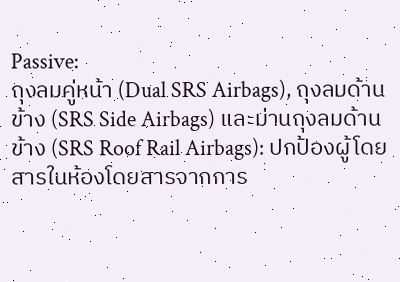Passive:
ถุงลมคู่หน้า (Dual SRS Airbags), ถุงลมด้านข้าง (SRS Side Airbags) และม่านถุงลมด้านข้าง (SRS Roof Rail Airbags): ปกป้องผู้โดยสารในห้องโดยสารจากการ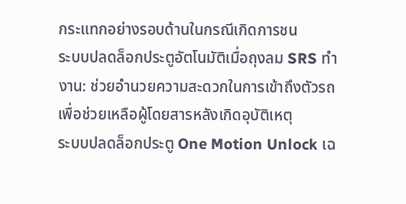กระแทกอย่างรอบด้านในกรณีเกิดการชน
ระบบปลดล็อกประตูอัตโนมัติเมื่อถุงลม SRS ทำงาน: ช่วยอำนวยความสะดวกในการเข้าถึงตัวรถเพื่อช่วยเหลือผู้โดยสารหลังเกิดอุบัติเหตุ
ระบบปลดล็อกประตู One Motion Unlock เฉ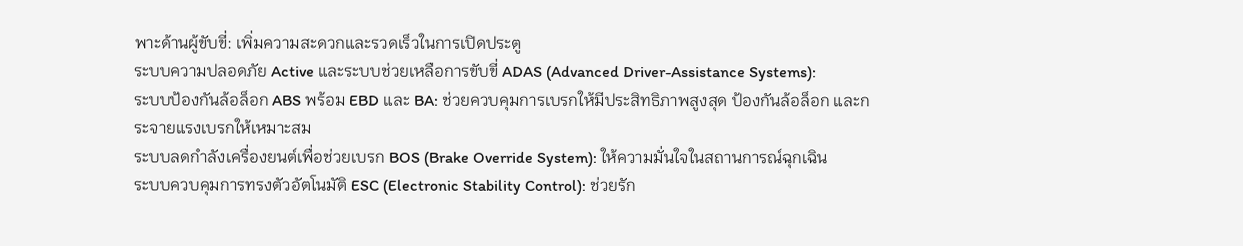พาะด้านผู้ขับขี่: เพิ่มความสะดวกและรวดเร็วในการเปิดประตู
ระบบความปลอดภัย Active และระบบช่วยเหลือการขับขี่ ADAS (Advanced Driver-Assistance Systems):
ระบบป้องกันล้อล็อก ABS พร้อม EBD และ BA: ช่วยควบคุมการเบรกให้มีประสิทธิภาพสูงสุด ป้องกันล้อล็อก และกระจายแรงเบรกให้เหมาะสม
ระบบลดกำลังเครื่องยนต์เพื่อช่วยเบรก BOS (Brake Override System): ให้ความมั่นใจในสถานการณ์ฉุกเฉิน
ระบบควบคุมการทรงตัวอัตโนมัติ ESC (Electronic Stability Control): ช่วยรัก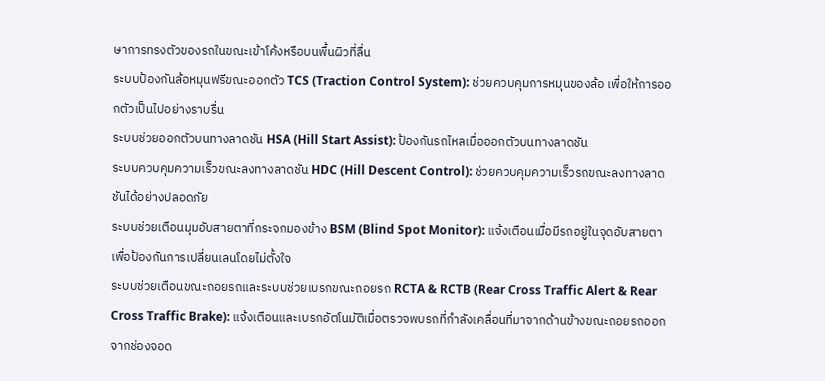ษาการทรงตัวของรถในขณะเข้าโค้งหรือบนพื้นผิวที่ลื่น
ระบบป้องกันล้อหมุนฟรีขณะออกตัว TCS (Traction Control System): ช่วยควบคุมการหมุนของล้อ เพื่อให้การออกตัวเป็นไปอย่างราบรื่น
ระบบช่วยออกตัวบนทางลาดชัน HSA (Hill Start Assist): ป้องกันรถไหลเมื่อออกตัวบนทางลาดชัน
ระบบควบคุมความเร็วขณะลงทางลาดชัน HDC (Hill Descent Control): ช่วยควบคุมความเร็วรถขณะลงทางลาดชันได้อย่างปลอดภัย
ระบบช่วยเตือนมุมอับสายตาที่กระจกมองข้าง BSM (Blind Spot Monitor): แจ้งเตือนเมื่อมีรถอยู่ในจุดอับสายตา เพื่อป้องกันการเปลี่ยนเลนโดยไม่ตั้งใจ
ระบบช่วยเตือนขณะถอยรถและระบบช่วยเบรกขณะถอยรถ RCTA & RCTB (Rear Cross Traffic Alert & Rear Cross Traffic Brake): แจ้งเตือนและเบรกอัตโนมัติเมื่อตรวจพบรถที่กำลังเคลื่อนที่มาจากด้านข้างขณะถอยรถออกจากช่องจอด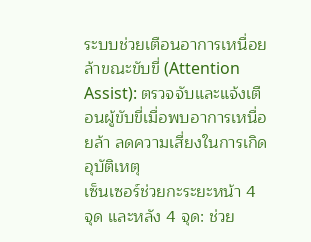ระบบช่วยเตือนอาการเหนื่อยล้าขณะขับขี่ (Attention Assist): ตรวจจับและแจ้งเตือนผู้ขับขี่เมื่อพบอาการเหนื่อยล้า ลดความเสี่ยงในการเกิดอุบัติเหตุ
เซ็นเซอร์ช่วยกะระยะหน้า 4 จุด และหลัง 4 จุด: ช่วย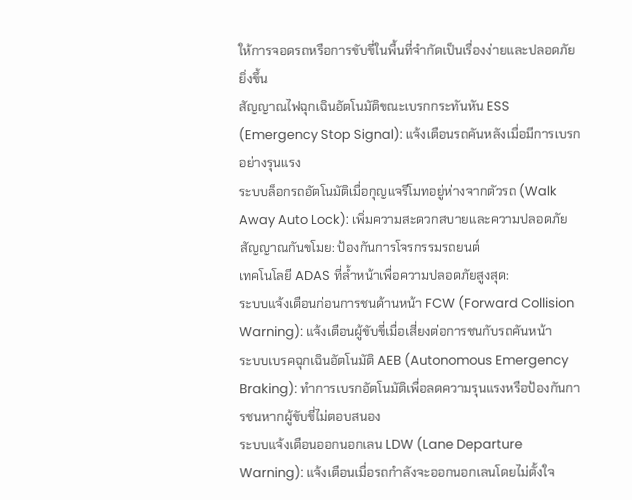ให้การจอดรถหรือการขับขี่ในพื้นที่จำกัดเป็นเรื่องง่ายและปลอดภัยยิ่งขึ้น
สัญญาณไฟฉุกเฉินอัตโนมัติขณะเบรกกระทันหัน ESS (Emergency Stop Signal): แจ้งเตือนรถคันหลังเมื่อมีการเบรกอย่างรุนแรง
ระบบล็อกรถอัตโนมัติเมื่อกุญแจรีโมทอยู่ห่างจากตัวรถ (Walk Away Auto Lock): เพิ่มความสะดวกสบายและความปลอดภัย
สัญญาณกันขโมย: ป้องกันการโจรกรรมรถยนต์
เทคโนโลยี ADAS ที่ล้ำหน้าเพื่อความปลอดภัยสูงสุด:
ระบบแจ้งเตือนก่อนการชนด้านหน้า FCW (Forward Collision Warning): แจ้งเตือนผู้ขับขี่เมื่อเสี่ยงต่อการชนกับรถคันหน้า
ระบบเบรคฉุกเฉินอัตโนมัติ AEB (Autonomous Emergency Braking): ทำการเบรกอัตโนมัติเพื่อลดความรุนแรงหรือป้องกันการชนหากผู้ขับขี่ไม่ตอบสนอง
ระบบแจ้งเตือนออกนอกเลน LDW (Lane Departure Warning): แจ้งเตือนเมื่อรถกำลังจะออกนอกเลนโดยไม่ตั้งใจ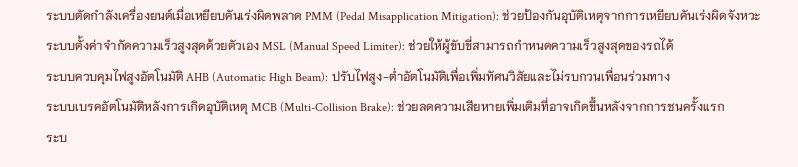ระบบตัดกำลังเครื่องยนต์เมื่อเหยียบคันเร่งผิดพลาด PMM (Pedal Misapplication Mitigation): ช่วยป้องกันอุบัติเหตุจากการเหยียบคันเร่งผิดจังหวะ
ระบบตั้งค่าจำกัดความเร็วสูงสุดด้วยตัวเอง MSL (Manual Speed Limiter): ช่วยให้ผู้ขับขี่สามารถกำหนดความเร็วสูงสุดของรถได้
ระบบควบคุมไฟสูงอัตโนมัติ AHB (Automatic High Beam): ปรับไฟสูง-ต่ำอัตโนมัติเพื่อเพิ่มทัศนวิสัยและไม่รบกวนเพื่อนร่วมทาง
ระบบเบรคอัตโนมัติหลังการเกิดอุบัติเหตุ MCB (Multi-Collision Brake): ช่วยลดความเสียหายเพิ่มเติมที่อาจเกิดขึ้นหลังจากการชนครั้งแรก
ระบ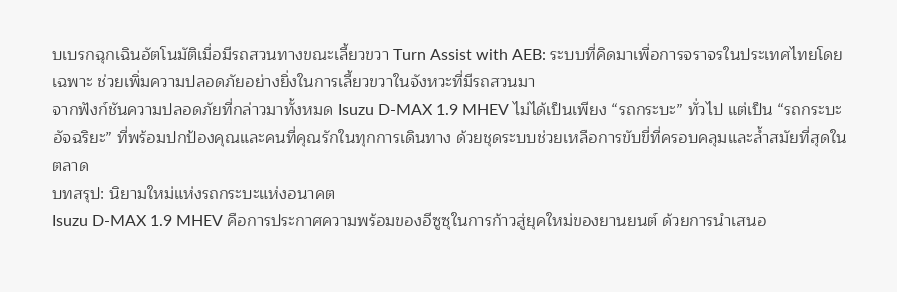บเบรกฉุกเฉินอัตโนมัติเมื่อมีรถสวนทางขณะเลี้ยวขวา Turn Assist with AEB: ระบบที่คิดมาเพื่อการจราจรในประเทศไทยโดยเฉพาะ ช่วยเพิ่มความปลอดภัยอย่างยิ่งในการเลี้ยวขวาในจังหวะที่มีรถสวนมา
จากฟังก์ชันความปลอดภัยที่กล่าวมาทั้งหมด Isuzu D-MAX 1.9 MHEV ไม่ได้เป็นเพียง “รถกระบะ” ทั่วไป แต่เป็น “รถกระบะอัจฉริยะ” ที่พร้อมปกป้องคุณและคนที่คุณรักในทุกการเดินทาง ด้วยชุดระบบช่วยเหลือการขับขี่ที่ครอบคลุมและล้ำสมัยที่สุดในตลาด
บทสรุป: นิยามใหม่แห่งรถกระบะแห่งอนาคต
Isuzu D-MAX 1.9 MHEV คือการประกาศความพร้อมของอีซูซุในการก้าวสู่ยุคใหม่ของยานยนต์ ด้วยการนำเสนอ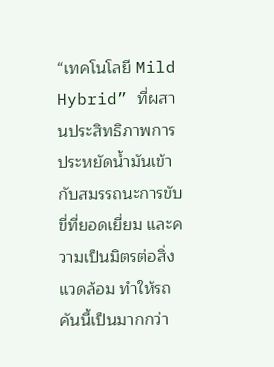“เทคโนโลยี Mild Hybrid” ที่ผสานประสิทธิภาพการประหยัดน้ำมันเข้ากับสมรรถนะการขับขี่ที่ยอดเยี่ยม และความเป็นมิตรต่อสิ่งแวดล้อม ทำให้รถคันนี้เป็นมากกว่า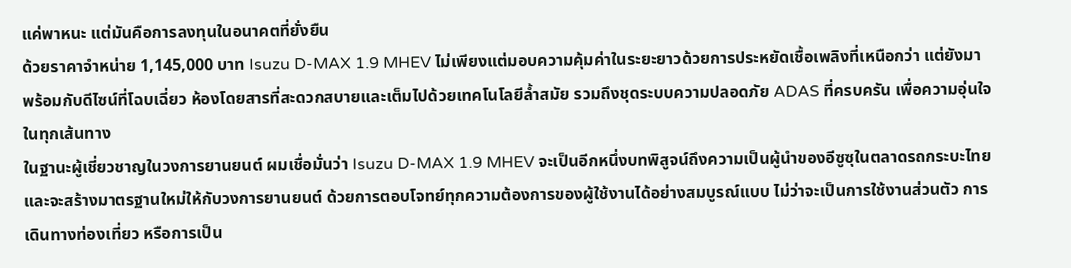แค่พาหนะ แต่มันคือการลงทุนในอนาคตที่ยั่งยืน
ด้วยราคาจำหน่าย 1,145,000 บาท Isuzu D-MAX 1.9 MHEV ไม่เพียงแต่มอบความคุ้มค่าในระยะยาวด้วยการประหยัดเชื้อเพลิงที่เหนือกว่า แต่ยังมาพร้อมกับดีไซน์ที่โฉบเฉี่ยว ห้องโดยสารที่สะดวกสบายและเต็มไปด้วยเทคโนโลยีล้ำสมัย รวมถึงชุดระบบความปลอดภัย ADAS ที่ครบครัน เพื่อความอุ่นใจในทุกเส้นทาง
ในฐานะผู้เชี่ยวชาญในวงการยานยนต์ ผมเชื่อมั่นว่า Isuzu D-MAX 1.9 MHEV จะเป็นอีกหนึ่งบทพิสูจน์ถึงความเป็นผู้นำของอีซูซุในตลาดรถกระบะไทย และจะสร้างมาตรฐานใหม่ให้กับวงการยานยนต์ ด้วยการตอบโจทย์ทุกความต้องการของผู้ใช้งานได้อย่างสมบูรณ์แบบ ไม่ว่าจะเป็นการใช้งานส่วนตัว การเดินทางท่องเที่ยว หรือการเป็น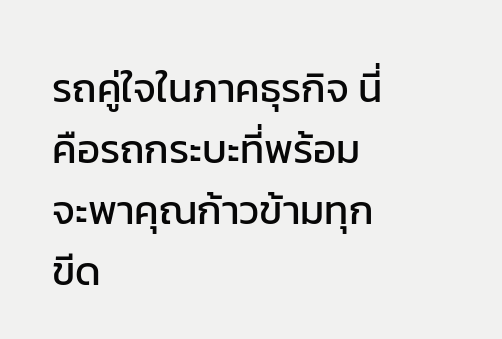รถคู่ใจในภาคธุรกิจ นี่คือรถกระบะที่พร้อมจะพาคุณก้าวข้ามทุกขีด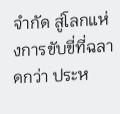จำกัด สู่โลกแห่งการขับขี่ที่ฉลาดกว่า ประห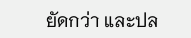ยัดกว่า และปล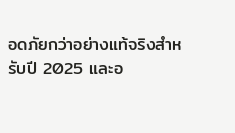อดภัยกว่าอย่างแท้จริงสำหรับปี 2025 และอ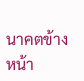นาคตข้างหน้า